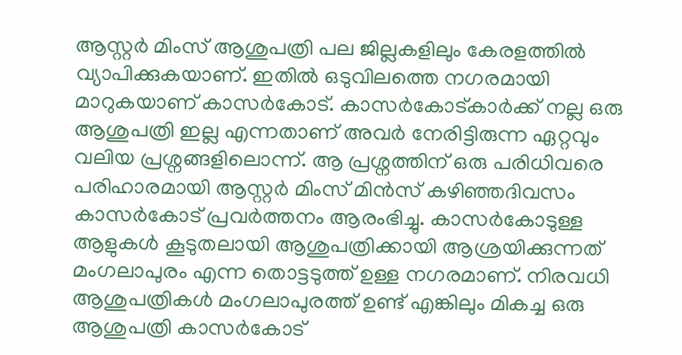ആസ്റ്റർ മിംസ് ആശുപത്രി പല ജില്ലകളിലും കേരളത്തിൽ വ്യാപിക്കുകയാണ്. ഇതിൽ ഒടുവിലത്തെ നഗരമായി മാറുകയാണ് കാസർകോട്. കാസർകോട്കാർക്ക് നല്ല ഒരു ആശുപത്രി ഇല്ല എന്നതാണ് അവർ നേരിട്ടിരുന്ന ഏറ്റവും വലിയ പ്രശ്നങ്ങളിലൊന്ന്. ആ പ്രശ്നത്തിന് ഒരു പരിധിവരെ പരിഹാരമായി ആസ്റ്റർ മിംസ് മിൻസ് കഴിഞ്ഞദിവസം കാസർകോട് പ്രവർത്തനം ആരംഭിച്ചു. കാസർകോടുള്ള ആളുകൾ കൂടുതലായി ആശുപത്രിക്കായി ആശ്രയിക്കുന്നത് മംഗലാപുരം എന്ന തൊട്ടടുത്ത് ഉള്ള നഗരമാണ്. നിരവധി ആശുപത്രികൾ മംഗലാപുരത്ത് ഉണ്ട് എങ്കിലും മികച്ച ഒരു ആശുപത്രി കാസർകോട്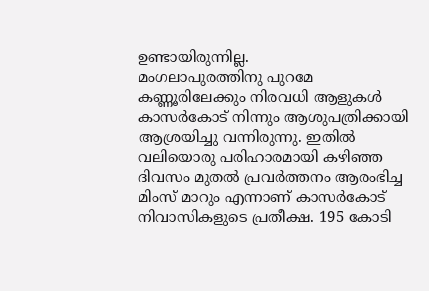ഉണ്ടായിരുന്നില്ല.
മംഗലാപുരത്തിനു പുറമേ കണ്ണൂരിലേക്കും നിരവധി ആളുകൾ കാസർകോട് നിന്നും ആശുപത്രിക്കായി ആശ്രയിച്ചു വന്നിരുന്നു. ഇതിൽ വലിയൊരു പരിഹാരമായി കഴിഞ്ഞ ദിവസം മുതൽ പ്രവർത്തനം ആരംഭിച്ച മിംസ് മാറും എന്നാണ് കാസർകോട് നിവാസികളുടെ പ്രതീക്ഷ. 195 കോടി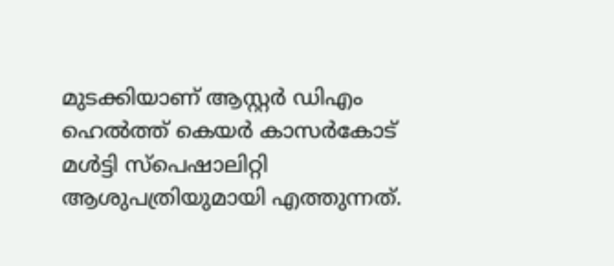മുടക്കിയാണ് ആസ്റ്റർ ഡിഎം ഹെൽത്ത് കെയർ കാസർകോട് മൾട്ടി സ്പെഷാലിറ്റി ആശുപത്രിയുമായി എത്തുന്നത്.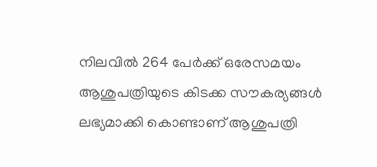നിലവിൽ 264 പേർക്ക് ഒരേസമയം ആശുപത്രിയുടെ കിടക്ക സൗകര്യങ്ങൾ ലഭ്യമാക്കി കൊണ്ടാണ് ആശുപത്രി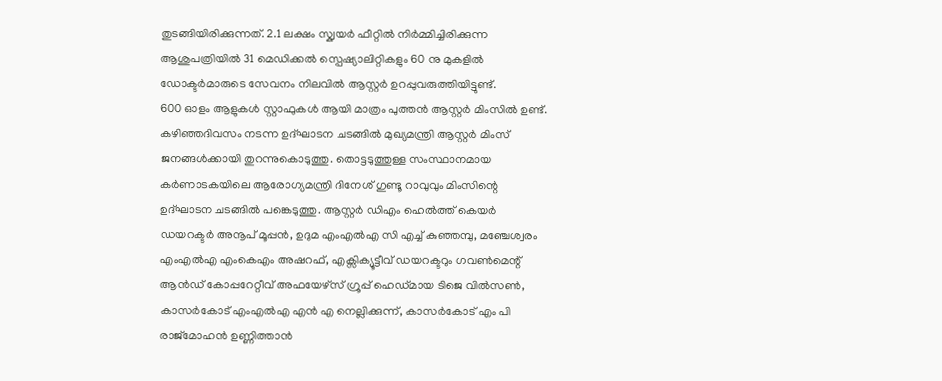തുടങ്ങിയിരിക്കുന്നത്. 2.1 ലക്ഷം സ്ക്വയർ ഫീറ്റിൽ നിർമ്മിച്ചിരിക്കുന്ന ആശുപത്രിയിൽ 31 മെഡിക്കൽ സ്പെഷ്യാലിറ്റികളും 60 നു മുകളിൽ ഡോക്ടർമാരുടെ സേവനം നിലവിൽ ആസ്റ്റർ ഉറപ്പുവരുത്തിയിട്ടുണ്ട്.
600 ഓളം ആളുകൾ സ്റ്റാഫുകൾ ആയി മാത്രം പുത്തൻ ആസ്റ്റർ മിംസിൽ ഉണ്ട്. കഴിഞ്ഞദിവസം നടന്ന ഉദ്ഘാടന ചടങ്ങിൽ മുഖ്യമന്ത്രി ആസ്റ്റർ മിംസ് ജനങ്ങൾക്കായി തുറന്നുകൊടുത്തു. തൊട്ടടുത്തുള്ള സംസ്ഥാനമായ കർണാടകയിലെ ആരോഗ്യമന്ത്രി ദിനേശ് ഗുണ്ടൂ റാവുവും മിംസിന്റെ ഉദ്ഘാടന ചടങ്ങിൽ പങ്കെടുത്തു. ആസ്റ്റർ ഡിഎം ഹെൽത്ത് കെയർ ഡയറക്ടർ അനൂപ് മൂപ്പൻ, ഉദുമ എംഎൽഎ സി എച്ച് കുഞ്ഞമ്പു, മഞ്ചേശ്വരം എംഎൽഎ എംകെഎം അഷറഫ്, എക്സിക്യൂട്ടീവ് ഡയറക്ടറും ഗവൺമെന്റ് ആൻഡ് കോപ്പറേറ്റീവ് അഫയേഴ്സ് ഗ്രൂപ്പ് ഹെഡ്മായ ടിജെ വിൽസൺ, കാസർകോട് എംഎൽഎ എൻ എ നെല്ലിക്കുന്ന്, കാസർകോട് എം പി രാജ്മോഹൻ ഉണ്ണിത്താൻ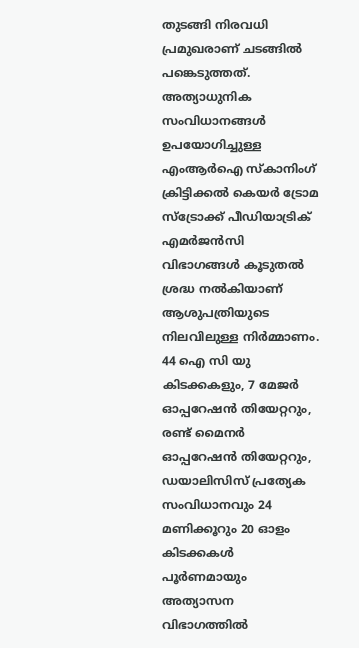തുടങ്ങി നിരവധി പ്രമുഖരാണ് ചടങ്ങിൽ പങ്കെടുത്തത്.
അത്യാധുനിക സംവിധാനങ്ങൾ ഉപയോഗിച്ചുള്ള എംആർഐ സ്കാനിംഗ് ക്രിട്ടിക്കൽ കെയർ ട്രോമ സ്ട്രോക്ക് പീഡിയാട്രിക് എമർജൻസി വിഭാഗങ്ങൾ കൂടുതൽ ശ്രദ്ധ നൽകിയാണ് ആശുപത്രിയുടെ നിലവിലുള്ള നിർമ്മാണം. 44 ഐ സി യു കിടക്കകളും, 7 മേജർ ഓപ്പറേഷൻ തിയേറ്ററും, രണ്ട് മൈനർ ഓപ്പറേഷൻ തിയേറ്ററും, ഡയാലിസിസ് പ്രത്യേക സംവിധാനവും 24 മണിക്കൂറും 20 ഓളം കിടക്കകൾ പൂർണമായും അത്യാസന വിഭാഗത്തിൽ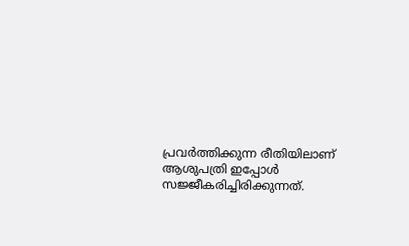പ്രവർത്തിക്കുന്ന രീതിയിലാണ് ആശുപത്രി ഇപ്പോൾ സജ്ജീകരിച്ചിരിക്കുന്നത്.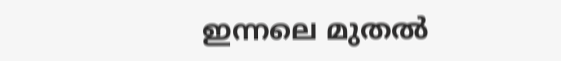ഇന്നലെ മുതൽ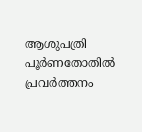ആശുപത്രി പൂർണതോതിൽ പ്രവർത്തനം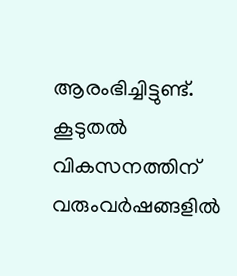ആരംഭിച്ചിട്ടുണ്ട്. കൂടുതൽ വികസനത്തിന് വരുംവർഷങ്ങളിൽ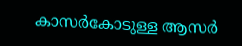കാസർകോടുള്ള ആസർ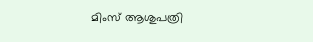മിംസ് ആശുപത്രി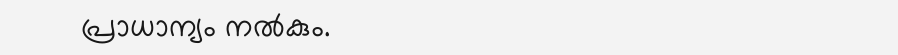പ്രാധാന്യം നൽകും.